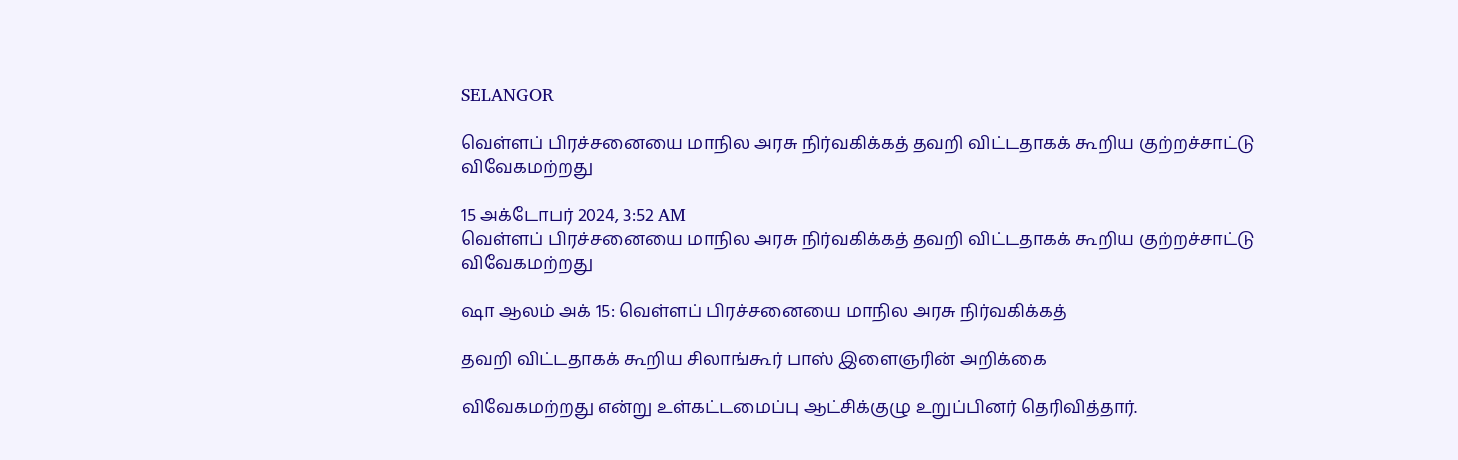SELANGOR

வெள்ளப் பிரச்சனையை மாநில அரசு நிர்வகிக்கத் தவறி விட்டதாகக் கூறிய குற்றச்சாட்டு விவேகமற்றது

15 அக்டோபர் 2024, 3:52 AM
வெள்ளப் பிரச்சனையை மாநில அரசு நிர்வகிக்கத் தவறி விட்டதாகக் கூறிய குற்றச்சாட்டு விவேகமற்றது

ஷா ஆலம் அக் 15: வெள்ளப் பிரச்சனையை மாநில அரசு நிர்வகிக்கத்

தவறி விட்டதாகக் கூறிய சிலாங்கூர் பாஸ் இளைஞரின் அறிக்கை

விவேகமற்றது என்று உள்கட்டமைப்பு ஆட்சிக்குழு உறுப்பினர் தெரிவித்தார்.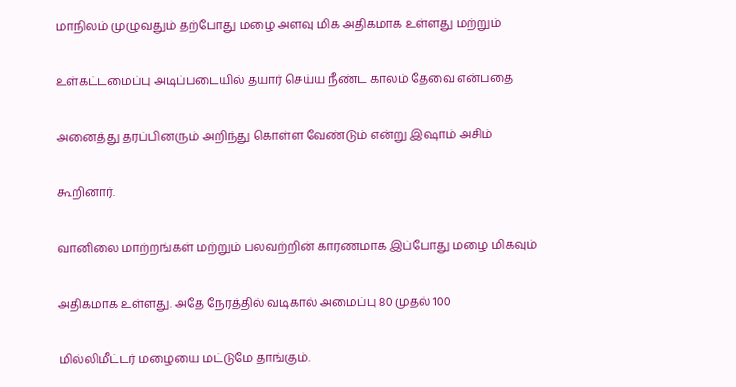மாநிலம் முழுவதும் தற்போது மழை அளவு மிக அதிகமாக உள்ளது மற்றும்

உள்கட்டமைப்பு அடிப்படையில் தயார் செய்ய நீண்ட காலம் தேவை என்பதை

அனைத்து தரப்பினரும் அறிந்து கொள்ள வேண்டும் என்று இஷாம் அசிம்

கூறினார்.

வானிலை மாற்றங்கள் மற்றும் பலவற்றின் காரணமாக இப்போது மழை மிகவும்

அதிகமாக உள்ளது. அதே நேரத்தில் வடிகால் அமைப்பு 80 முதல் 100

மில்லிமீட்டர் மழையை மட்டுமே தாங்கும்.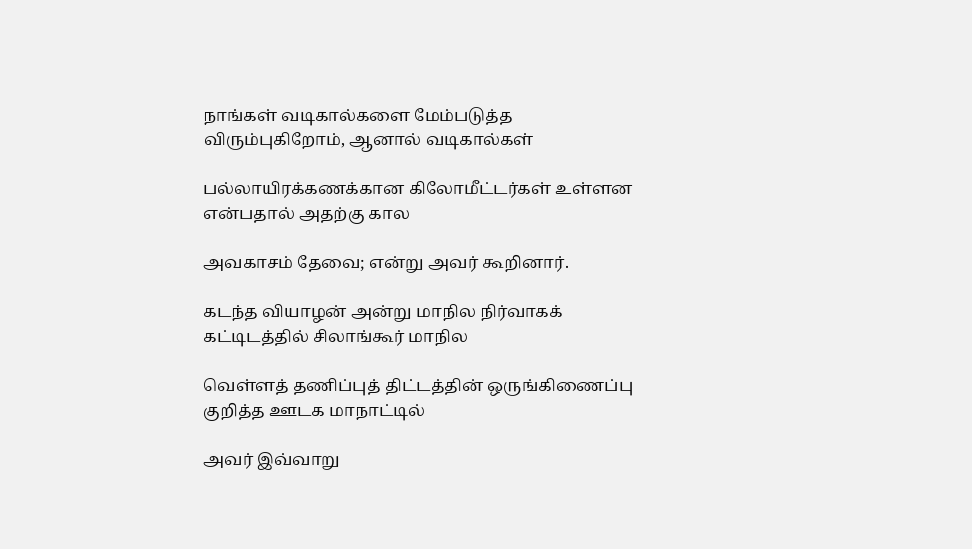நாங்கள் வடிகால்களை மேம்படுத்த விரும்புகிறோம், ஆனால் வடிகால்கள்

பல்லாயிரக்கணக்கான கிலோமீட்டர்கள் உள்ளன என்பதால் அதற்கு கால

அவகாசம் தேவை; என்று அவர் கூறினார்.

கடந்த வியாழன் அன்று மாநில நிர்வாகக் கட்டிடத்தில் சிலாங்கூர் மாநில

வெள்ளத் தணிப்புத் திட்டத்தின் ஒருங்கிணைப்பு குறித்த ஊடக மாநாட்டில்

அவர் இவ்வாறு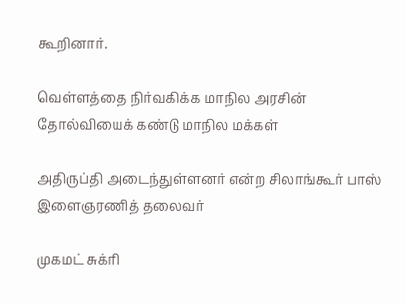கூறினார்.

வெள்ளத்தை நிர்வகிக்க மாநில அரசின் தோல்வியைக் கண்டு மாநில மக்கள்

அதிருப்தி அடைந்துள்ளனர் என்ற சிலாங்கூர் பாஸ் இளைஞரணித் தலைவர்

முகமட் சுக்ரி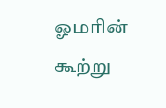ஓமரின் கூற்று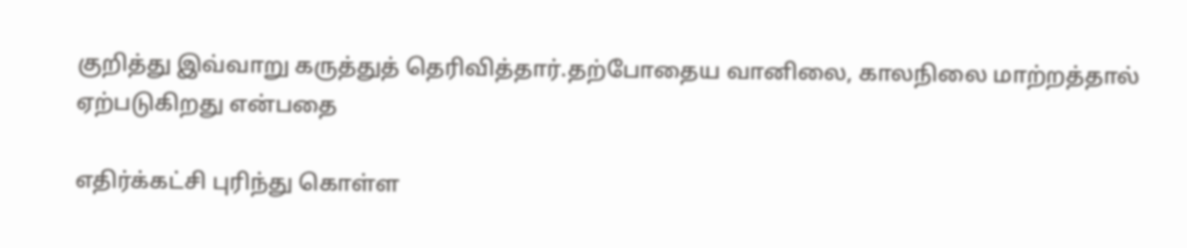குறித்து இவ்வாறு கருத்துத் தெரிவித்தார்.தற்போதைய வானிலை, காலநிலை மாற்றத்தால் ஏற்படுகிறது என்பதை

எதிர்க்கட்சி புரிந்து கொள்ள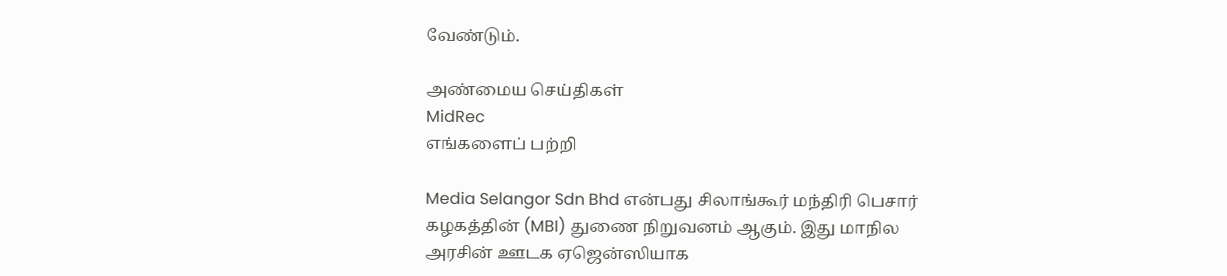வேண்டும்.

அண்மைய செய்திகள்
MidRec
எங்களைப் பற்றி

Media Selangor Sdn Bhd என்பது சிலாங்கூர் மந்திரி பெசார் கழகத்தின் (MBI) துணை நிறுவனம் ஆகும். இது மாநில அரசின் ஊடக ஏஜென்ஸியாக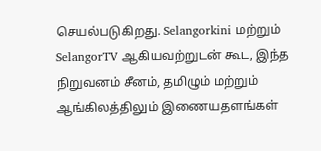செயல்படுகிறது. Selangorkini மற்றும் SelangorTV ஆகியவற்றுடன் கூட, இந்த நிறுவனம் சீனம், தமிழும் மற்றும் ஆங்கிலத்திலும் இணையதளங்கள்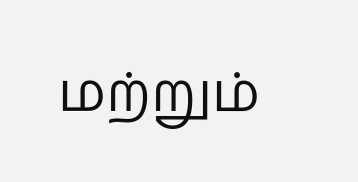மற்றும்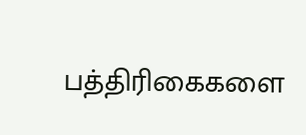பத்திரிகைகளை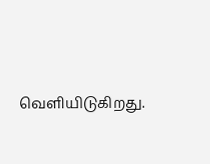வெளியிடுகிறது.